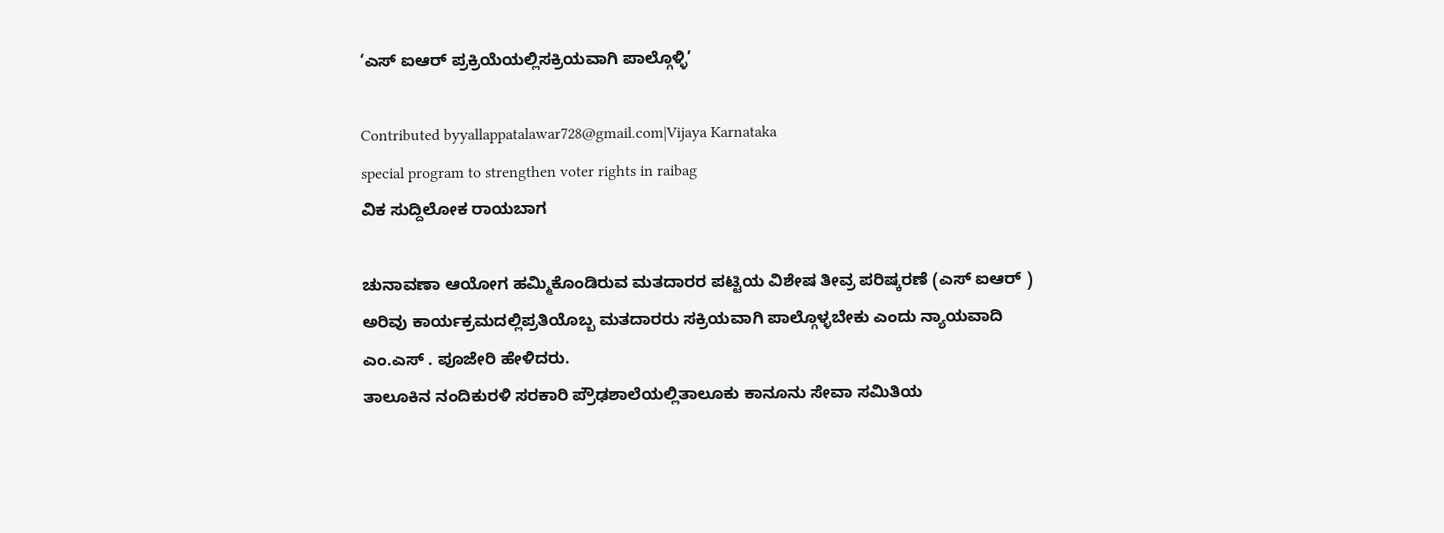‘ಎಸ್ ಐಆರ್ ಪ್ರಕ್ರಿಯೆಯಲ್ಲಿಸಕ್ರಿಯವಾಗಿ ಪಾಲ್ಗೊಳ್ಳಿ’

Contributed byyallappatalawar728@gmail.com|Vijaya Karnataka
special program to strengthen voter rights in raibag
ವಿಕ ಸುದ್ದಿಲೋಕ ರಾಯಬಾಗ

ಚುನಾವಣಾ ಆಯೋಗ ಹಮ್ಮಿಕೊಂಡಿರುವ ಮತದಾರರ ಪಟ್ಟಿಯ ವಿಶೇಷ ತೀವ್ರ ಪರಿಷ್ಕರಣೆ (ಎಸ್ ಐಆರ್ ) ಅರಿವು ಕಾರ್ಯಕ್ರಮದಲ್ಲಿಪ್ರತಿಯೊಬ್ಬ ಮತದಾರರು ಸಕ್ರಿಯವಾಗಿ ಪಾಲ್ಗೊಳ್ಳಬೇಕು ಎಂದು ನ್ಯಾಯವಾದಿ ಎಂ.ಎಸ್ . ಪೂಜೇರಿ ಹೇಳಿದರು.
ತಾಲೂಕಿನ ನಂದಿಕುರಳಿ ಸರಕಾರಿ ಪ್ರೌಢಶಾಲೆಯಲ್ಲಿತಾಲೂಕು ಕಾನೂನು ಸೇವಾ ಸಮಿತಿಯ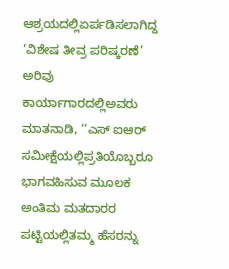ಆಶ್ರಯದಲ್ಲಿಏರ್ಪಡಿಸಲಾಗಿದ್ದ ‘ವಿಶೇಷ ತೀವ್ರ ಪರಿಷ್ಕರಣೆ’ ಅರಿವು ಕಾರ್ಯಾಗಾರದಲ್ಲಿಅವರು ಮಾತನಾಡಿ, ‘‘ಎಸ್ ಐಆರ್ ಸಮೀಕ್ಷೆಯಲ್ಲಿಪ್ರತಿಯೊಬ್ಬರೂ ಭಾಗವಹಿಸುವ ಮೂಲಕ ಅಂತಿಮ ಮತದಾರರ ಪಟ್ಟಿಯಲ್ಲಿತಮ್ಮ ಹೆಸರನ್ನು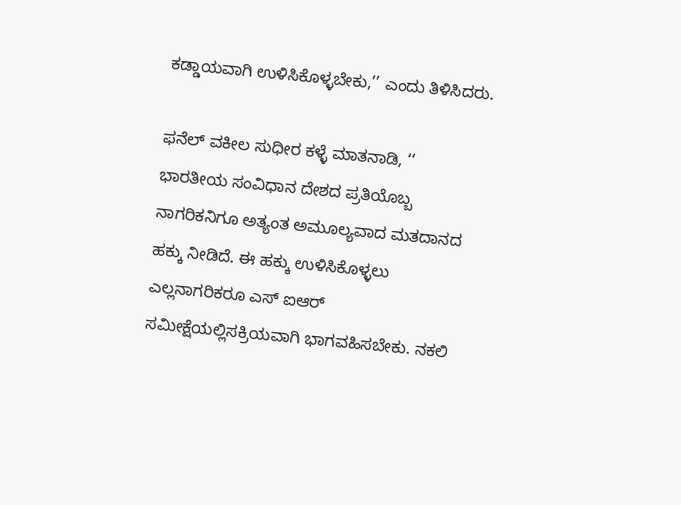ಕಡ್ಡಾಯವಾಗಿ ಉಳಿಸಿಕೊಳ್ಳಬೇಕು,’’ ಎಂದು ತಿಳಿಸಿದರು.

ಫನೆಲ್ ವಕೀಲ ಸುಧೀರ ಕಳ್ಳೆ ಮಾತನಾಡಿ, ‘‘ ಭಾರತೀಯ ಸಂವಿಧಾನ ದೇಶದ ಪ್ರತಿಯೊಬ್ಬ ನಾಗರಿಕನಿಗೂ ಅತ್ಯಂತ ಅಮೂಲ್ಯವಾದ ಮತದಾನದ ಹಕ್ಕು ನೀಡಿದೆ. ಈ ಹಕ್ಕು ಉಳಿಸಿಕೊಳ್ಳಲು ಎಲ್ಲನಾಗರಿಕರೂ ಎಸ್ ಐಆರ್ ಸಮೀಕ್ಷೆಯಲ್ಲಿಸಕ್ರಿಯವಾಗಿ ಭಾಗವಹಿಸಬೇಕು. ನಕಲಿ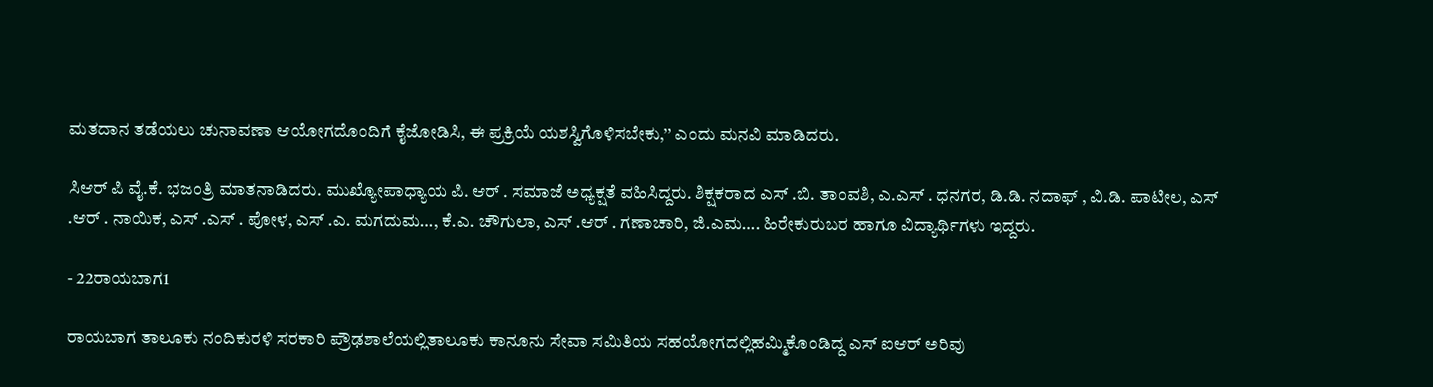ಮತದಾನ ತಡೆಯಲು ಚುನಾವಣಾ ಆಯೋಗದೊಂದಿಗೆ ಕೈಜೋಡಿಸಿ, ಈ ಪ್ರಕ್ರಿಯೆ ಯಶಸ್ವಿಗೊಳಿಸಬೇಕು,’’ ಎಂದು ಮನವಿ ಮಾಡಿದರು.

ಸಿಆರ್ ಪಿ ವೈ.ಕೆ. ಭಜಂತ್ರಿ ಮಾತನಾಡಿದರು. ಮುಖ್ಯೋಪಾಧ್ಯಾಯ ಪಿ. ಆರ್ . ಸಮಾಜೆ ಅಧ್ಯಕ್ಷತೆ ವಹಿಸಿದ್ದರು. ಶಿಕ್ಷಕರಾದ ಎಸ್ .ಬಿ. ತಾಂವಶಿ, ಎ.ಎಸ್ . ಧನಗರ, ಡಿ.ಡಿ. ನದಾಫ್ , ವಿ.ಡಿ. ಪಾಟೀಲ, ಎಸ್ .ಆರ್ . ನಾಯಿಕ, ಎಸ್ .ಎಸ್ . ಪೋಳ, ಎಸ್ .ಎ. ಮಗದುಮ…, ಕೆ.ಎ. ಚೌಗುಲಾ, ಎಸ್ .ಆರ್ . ಗಣಾಚಾರಿ, ಜಿ.ಎಮ…. ಹಿರೇಕುರುಬರ ಹಾಗೂ ವಿದ್ಯಾರ್ಥಿಗಳು ಇದ್ದರು.

- 22ರಾಯಬಾಗ1

ರಾಯಬಾಗ ತಾಲೂಕು ನಂದಿಕುರಳಿ ಸರಕಾರಿ ಪ್ರೌಢಶಾಲೆಯಲ್ಲಿತಾಲೂಕು ಕಾನೂನು ಸೇವಾ ಸಮಿತಿಯ ಸಹಯೋಗದಲ್ಲಿಹಮ್ಮಿಕೊಂಡಿದ್ದ ಎಸ್ ಐಆರ್ ಅರಿವು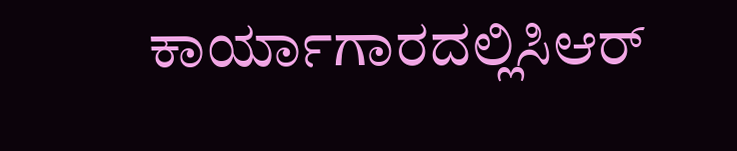ಕಾರ್ಯಾಗಾರದಲ್ಲಿಸಿಆರ್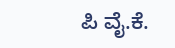ಪಿ ವೈ.ಕೆ.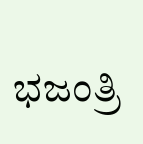ಭಜಂತ್ರಿ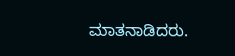ಮಾತನಾಡಿದರು.